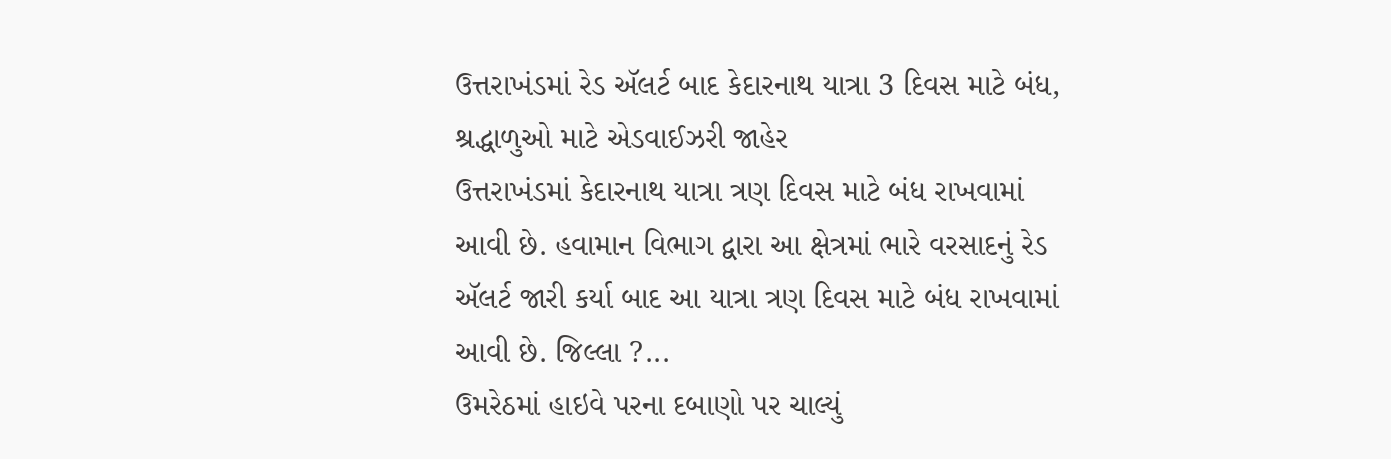ઉત્તરાખંડમાં રેડ ઍલર્ટ બાદ કેદારનાથ યાત્રા 3 દિવસ માટે બંધ, શ્રદ્ધાળુઓ માટે એડવાઈઝરી જાહેર
ઉત્તરાખંડમાં કેદારનાથ યાત્રા ત્રણ દિવસ માટે બંધ રાખવામાં આવી છે. હવામાન વિભાગ દ્વારા આ ક્ષેત્રમાં ભારે વરસાદનું રેડ ઍલર્ટ જારી કર્યા બાદ આ યાત્રા ત્રણ દિવસ માટે બંધ રાખવામાં આવી છે. જિલ્લા ?...
ઉમરેઠમાં હાઇવે પરના દબાણો પર ચાલ્યું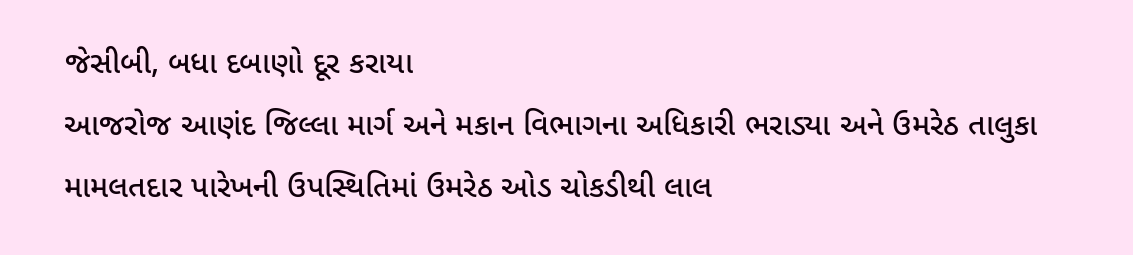જેસીબી, બધા દબાણો દૂર કરાયા
આજરોજ આણંદ જિલ્લા માર્ગ અને મકાન વિભાગના અધિકારી ભરાડ્યા અને ઉમરેઠ તાલુકા મામલતદાર પારેખની ઉપસ્થિતિમાં ઉમરેઠ ઓડ ચોકડીથી લાલ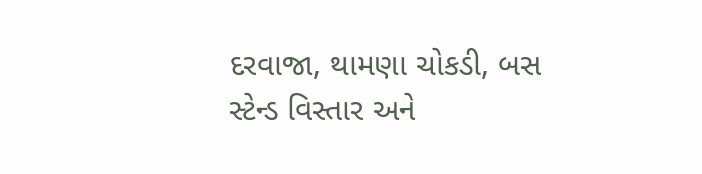દરવાજા, થામણા ચોકડી, બસ સ્ટેન્ડ વિસ્તાર અને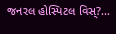જનરલ હોસ્પિટલ વિસ્?...